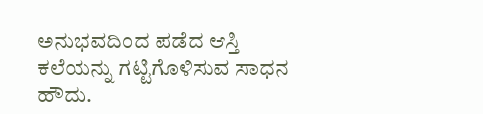ಅನುಭವದಿಂದ ಪಡೆದ ಆಸ್ತಿ ಕಲೆಯನ್ನು ಗಟ್ಟಿಗೊಳಿಸುವ ಸಾಧನ ಹೌದು.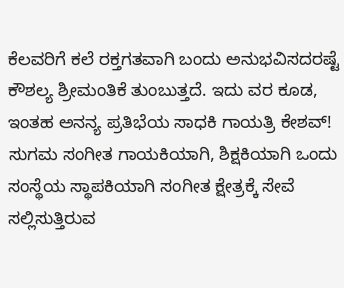ಕೆಲವರಿಗೆ ಕಲೆ ರಕ್ತಗತವಾಗಿ ಬಂದು ಅನುಭವಿಸದರಷ್ಟೆ ಕೌಶಲ್ಯ ಶ್ರೀಮಂತಿಕೆ ತುಂಬುತ್ತದೆ. ಇದು ವರ ಕೂಡ, ಇಂತಹ ಅನನ್ಯ ಪ್ರತಿಭೆಯ ಸಾಧಕಿ ಗಾಯತ್ರಿ ಕೇಶವ್! ಸುಗಮ ಸಂಗೀತ ಗಾಯಕಿಯಾಗಿ, ಶಿಕ್ಷಕಿಯಾಗಿ ಒಂದು ಸಂಸ್ಥೆಯ ಸ್ಥಾಪಕಿಯಾಗಿ ಸಂಗೀತ ಕ್ಷೇತ್ರಕ್ಕೆ ಸೇವೆ ಸಲ್ಲಿಸುತ್ತಿರುವ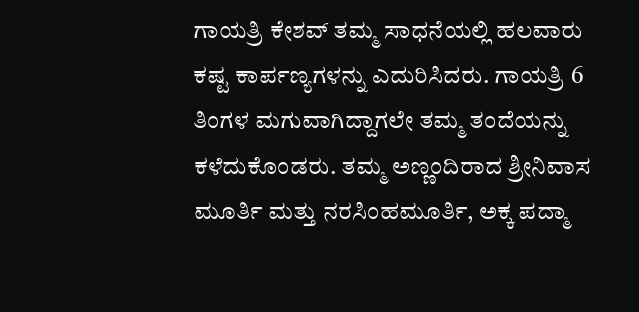ಗಾಯತ್ರಿ ಕೇಶವ್ ತಮ್ಮ ಸಾಧನೆಯಲ್ಲಿ ಹಲವಾರು ಕಷ್ಟ ಕಾರ್ಪಣ್ಯಗಳನ್ನು ಎದುರಿಸಿದರು. ಗಾಯತ್ರಿ 6 ತಿಂಗಳ ಮಗುವಾಗಿದ್ದಾಗಲೇ ತಮ್ಮ ತಂದೆಯನ್ನು ಕಳೆದುಕೊಂಡರು. ತಮ್ಮ ಅಣ್ಣಂದಿರಾದ ಶ್ರೀನಿವಾಸ ಮೂರ್ತಿ ಮತ್ತು ನರಸಿಂಹಮೂರ್ತಿ, ಅಕ್ಕ ಪದ್ಮಾ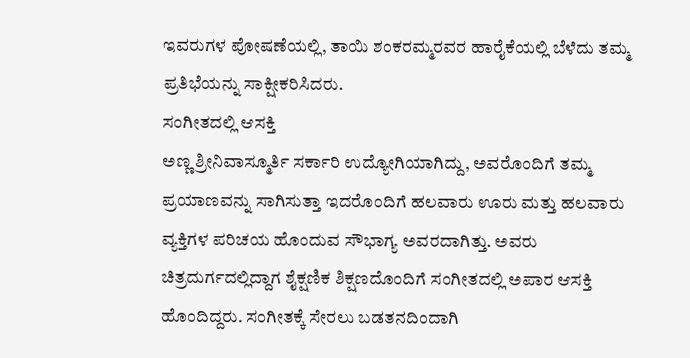ಇವರುಗಳ ಪೋಷಣೆಯಲ್ಲಿ, ತಾಯಿ ಶಂಕರಮ್ಮರವರ ಹಾರೈಕೆಯಲ್ಲಿ ಬೆಳೆದು ತಮ್ಮ ಪ್ರತಿಭೆಯನ್ನು ಸಾಕ್ಷೀಕರಿಸಿದರು.
ಸಂಗೀತದಲ್ಲಿ ಆಸಕ್ತಿ
ಅಣ್ಣ ಶ್ರೀನಿವಾಸ್ಮೂರ್ತಿ ಸರ್ಕಾರಿ ಉದ್ಯೋಗಿಯಾಗಿದ್ದು, ಅವರೊಂದಿಗೆ ತಮ್ಮ ಪ್ರಯಾಣವನ್ನು ಸಾಗಿಸುತ್ತಾ ಇದರೊಂದಿಗೆ ಹಲವಾರು ಊರು ಮತ್ತು ಹಲವಾರು ವ್ಯಕ್ತಿಗಳ ಪರಿಚಯ ಹೊಂದುವ ಸೌಭಾಗ್ಯ ಅವರದಾಗಿತ್ತು. ಅವರು ಚಿತ್ರದುರ್ಗದಲ್ಲಿದ್ದಾಗ ಶೈಕ್ಷಣಿಕ ಶಿಕ್ಷಣದೊಂದಿಗೆ ಸಂಗೀತದಲ್ಲಿ ಅಪಾರ ಆಸಕ್ತಿ ಹೊಂದಿದ್ದರು. ಸಂಗೀತಕ್ಕೆ ಸೇರಲು ಬಡತನದಿಂದಾಗಿ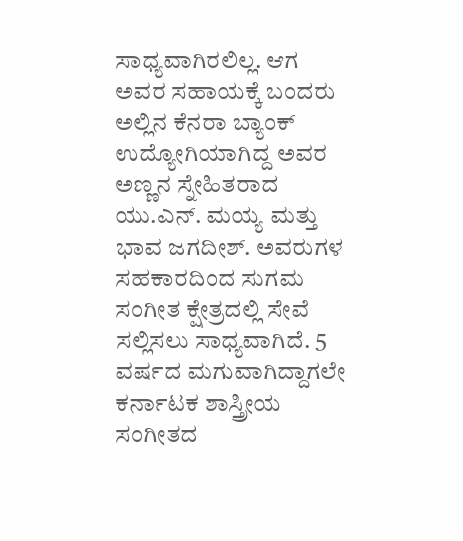ಸಾಧ್ಯವಾಗಿರಲಿಲ್ಲ. ಆಗ ಅವರ ಸಹಾಯಕ್ಕೆ ಬಂದರು ಅಲ್ಲಿನ ಕೆನರಾ ಬ್ಯಾಂಕ್ ಉದ್ಯೋಗಿಯಾಗಿದ್ದ ಅವರ ಅಣ್ಣನ ಸ್ನೇಹಿತರಾದ ಯು.ಎನ್. ಮಯ್ಯ ಮತ್ತು ಭಾವ ಜಗದೀಶ್. ಅವರುಗಳ ಸಹಕಾರದಿಂದ ಸುಗಮ ಸಂಗೀತ ಕ್ಷೇತ್ರದಲ್ಲಿ ಸೇವೆ ಸಲ್ಲಿಸಲು ಸಾಧ್ಯವಾಗಿದೆ. 5 ವರ್ಷದ ಮಗುವಾಗಿದ್ದಾಗಲೇ ಕರ್ನಾಟಕ ಶಾಸ್ತ್ರೀಯ ಸಂಗೀತದ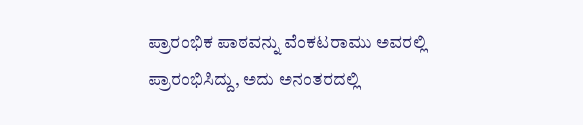ಪ್ರಾರಂಭಿಕ ಪಾಠವನ್ನು ವೆಂಕಟರಾಮು ಅವರಲ್ಲಿ ಪ್ರಾರಂಭಿಸಿದ್ದು, ಅದು ಅನಂತರದಲ್ಲಿ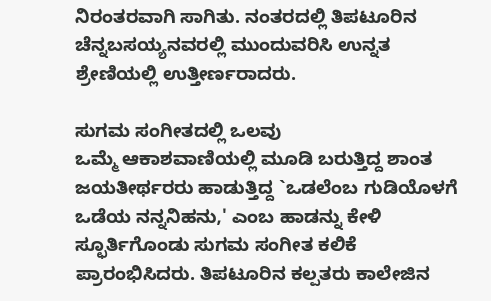ನಿರಂತರವಾಗಿ ಸಾಗಿತು. ನಂತರದಲ್ಲಿ ತಿಪಟೂರಿನ ಚೆನ್ನಬಸಯ್ಯನವರಲ್ಲಿ ಮುಂದುವರಿಸಿ ಉನ್ನತ ಶ್ರೇಣಿಯಲ್ಲಿ ಉತ್ತೀರ್ಣರಾದರು.

ಸುಗಮ ಸಂಗೀತದಲ್ಲಿ ಒಲವು
ಒಮ್ಮೆ ಆಕಾಶವಾಣಿಯಲ್ಲಿ ಮೂಡಿ ಬರುತ್ತಿದ್ದ ಶಾಂತ ಜಯತೀರ್ಥರರು ಹಾಡುತ್ತಿದ್ದ `ಒಡಲೆಂಬ ಗುಡಿಯೊಳಗೆ ಒಡೆಯ ನನ್ನನಿಹನು,' ಎಂಬ ಹಾಡನ್ನು ಕೇಳಿ ಸ್ಛೂರ್ತಿಗೊಂಡು ಸುಗಮ ಸಂಗೀತ ಕಲಿಕೆ ಪ್ರಾರಂಭಿಸಿದರು. ತಿಪಟೂರಿನ ಕಲ್ಪತರು ಕಾಲೇಜಿನ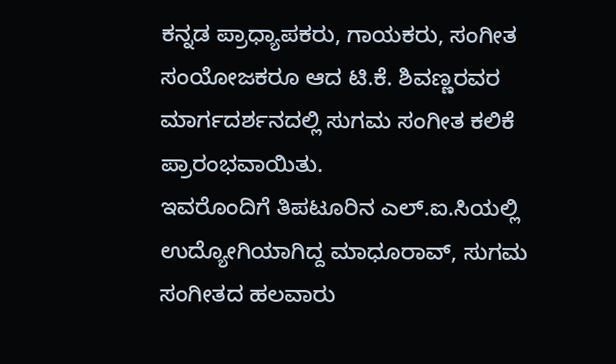ಕನ್ನಡ ಪ್ರಾಧ್ಯಾಪಕರು, ಗಾಯಕರು, ಸಂಗೀತ ಸಂಯೋಜಕರೂ ಆದ ಟಿ.ಕೆ. ಶಿವಣ್ಣರವರ ಮಾರ್ಗದರ್ಶನದಲ್ಲಿ ಸುಗಮ ಸಂಗೀತ ಕಲಿಕೆ ಪ್ರಾರಂಭವಾಯಿತು.
ಇವರೊಂದಿಗೆ ತಿಪಟೂರಿನ ಎಲ್.ಐ.ಸಿಯಲ್ಲಿ ಉದ್ಯೋಗಿಯಾಗಿದ್ದ ಮಾಧೂರಾವ್, ಸುಗಮ ಸಂಗೀತದ ಹಲವಾರು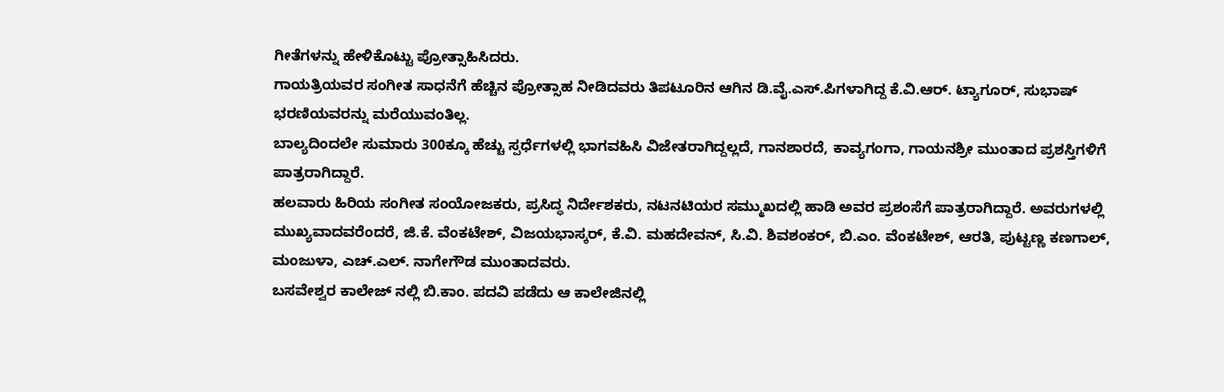ಗೀತೆಗಳನ್ನು ಹೇಳಿಕೊಟ್ಟು ಪ್ರೋತ್ಸಾಹಿಸಿದರು.
ಗಾಯತ್ರಿಯವರ ಸಂಗೀತ ಸಾಧನೆಗೆ ಹೆಚ್ಚಿನ ಪ್ರೋತ್ಸಾಹ ನೀಡಿದವರು ತಿಪಟೂರಿನ ಆಗಿನ ಡಿ.ವೈ.ಎಸ್.ಪಿಗಳಾಗಿದ್ದ ಕೆ.ವಿ.ಆರ್. ಟ್ಯಾಗೂರ್, ಸುಭಾಷ್ ಭರಣಿಯವರನ್ನು ಮರೆಯುವಂತಿಲ್ಲ.
ಬಾಲ್ಯದಿಂದಲೇ ಸುಮಾರು 300ಕ್ಕೂ ಹೆಚ್ಚು ಸ್ಪರ್ಧೆಗಳಲ್ಲಿ ಭಾಗವಹಿಸಿ ವಿಜೇತರಾಗಿದ್ದಲ್ಲದೆ, ಗಾನಶಾರದೆ, ಕಾವ್ಯಗಂಗಾ, ಗಾಯನಶ್ರೀ ಮುಂತಾದ ಪ್ರಶಸ್ತಿಗಳಿಗೆ ಪಾತ್ರರಾಗಿದ್ದಾರೆ.
ಹಲವಾರು ಹಿರಿಯ ಸಂಗೀತ ಸಂಯೋಜಕರು, ಪ್ರಸಿದ್ಧ ನಿರ್ದೇಶಕರು, ನಟನಟಿಯರ ಸಮ್ಮುಖದಲ್ಲಿ ಹಾಡಿ ಅವರ ಪ್ರಶಂಸೆಗೆ ಪಾತ್ರರಾಗಿದ್ದಾರೆ. ಅವರುಗಳಲ್ಲಿ ಮುಖ್ಯವಾದವರೆಂದರೆ, ಜಿ.ಕೆ. ವೆಂಕಟೇಶ್, ವಿಜಯಭಾಸ್ಕರ್, ಕೆ.ವಿ. ಮಹದೇವನ್, ಸಿ.ವಿ. ಶಿವಶಂಕರ್, ಬಿ.ಎಂ. ವೆಂಕಟೇಶ್, ಆರತಿ, ಪುಟ್ಟಣ್ಣ ಕಣಗಾಲ್, ಮಂಜುಳಾ, ಎಚ್.ಎಲ್. ನಾಗೇಗೌಡ ಮುಂತಾದವರು.
ಬಸವೇಶ್ವರ ಕಾಲೇಜ್ ನಲ್ಲಿ ಬಿ.ಕಾಂ. ಪದವಿ ಪಡೆದು ಆ ಕಾಲೇಜಿನಲ್ಲಿ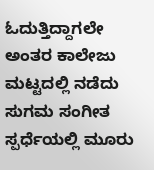ಓದುತ್ತಿದ್ದಾಗಲೇ ಅಂತರ ಕಾಲೇಜು ಮಟ್ಟದಲ್ಲಿ ನಡೆದು ಸುಗಮ ಸಂಗೀತ ಸ್ಪರ್ಧೆಯಲ್ಲಿ ಮೂರು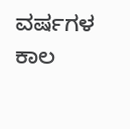ವರ್ಷಗಳ ಕಾಲ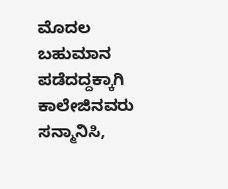ಮೊದಲ ಬಹುಮಾನ ಪಡೆದದ್ದಕ್ಕಾಗಿ ಕಾಲೇಜಿನವರು ಸನ್ಮಾನಿಸಿ,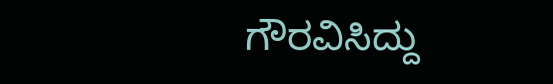ಗೌರವಿಸಿದ್ದು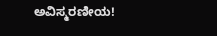ಅವಿಸ್ಮರಣೀಯ!